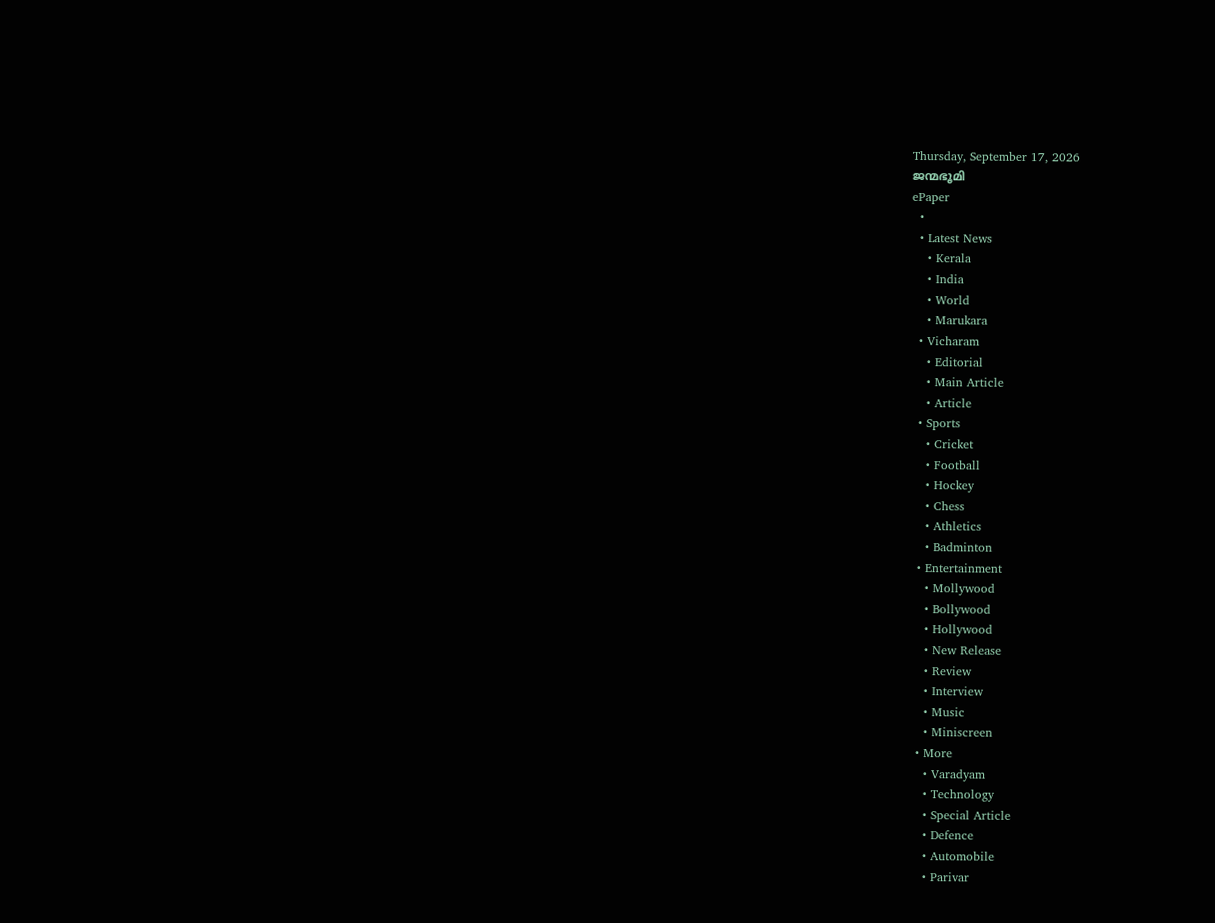Thursday, September 17, 2026
ജന്മഭൂമി
ePaper
  •
  • Latest News
    • Kerala
    • India
    • World
    • Marukara
  • Vicharam
    • Editorial
    • Main Article
    • Article
  • Sports
    • Cricket
    • Football
    • Hockey
    • Chess
    • Athletics
    • Badminton
  • Entertainment
    • Mollywood
    • Bollywood
    • Hollywood
    • New Release
    • Review
    • Interview
    • Music
    • Miniscreen
  • More
    • Varadyam
    • Technology
    • Special Article
    • Defence
    • Automobile
    • Parivar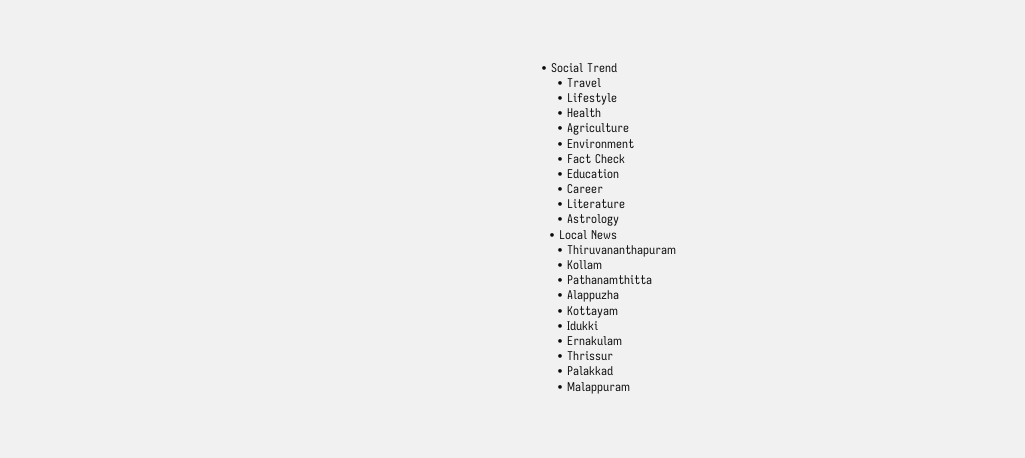• Social Trend
    • Travel
    • Lifestyle
    • Health
    • Agriculture
    • Environment
    • Fact Check
    • Education
    • Career
    • Literature
    • Astrology
  • Local News
    • Thiruvananthapuram
    • Kollam
    • Pathanamthitta
    • Alappuzha
    • Kottayam
    • Idukki
    • Ernakulam
    • Thrissur
    • Palakkad
    • Malappuram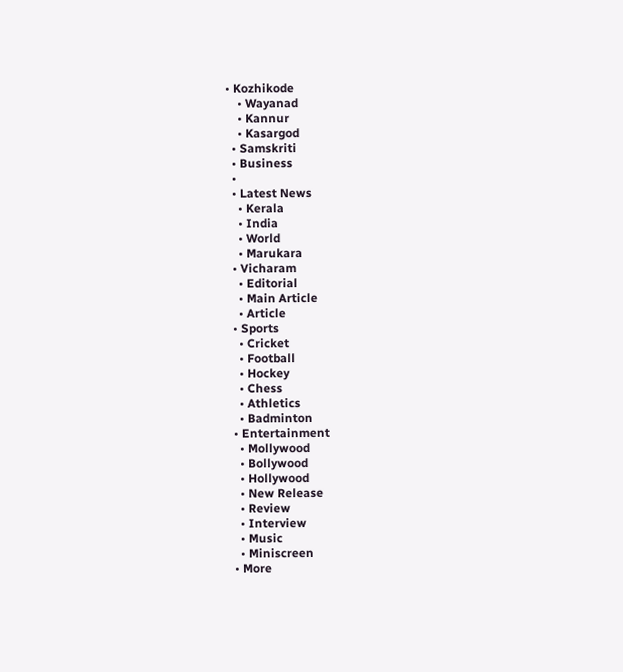• Kozhikode
    • Wayanad
    • Kannur
    • Kasargod
  • Samskriti
  • Business
  •
  • Latest News
    • Kerala
    • India
    • World
    • Marukara
  • Vicharam
    • Editorial
    • Main Article
    • Article
  • Sports
    • Cricket
    • Football
    • Hockey
    • Chess
    • Athletics
    • Badminton
  • Entertainment
    • Mollywood
    • Bollywood
    • Hollywood
    • New Release
    • Review
    • Interview
    • Music
    • Miniscreen
  • More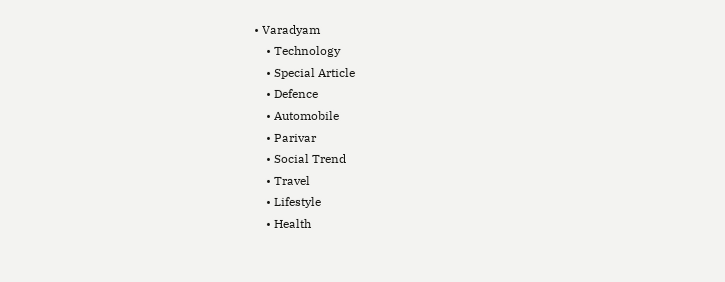• Varadyam
    • Technology
    • Special Article
    • Defence
    • Automobile
    • Parivar
    • Social Trend
    • Travel
    • Lifestyle
    • Health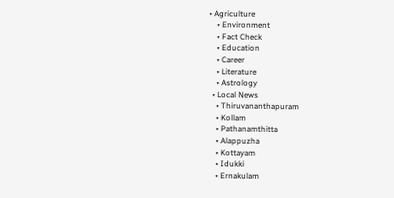• Agriculture
    • Environment
    • Fact Check
    • Education
    • Career
    • Literature
    • Astrology
  • Local News
    • Thiruvananthapuram
    • Kollam
    • Pathanamthitta
    • Alappuzha
    • Kottayam
    • Idukki
    • Ernakulam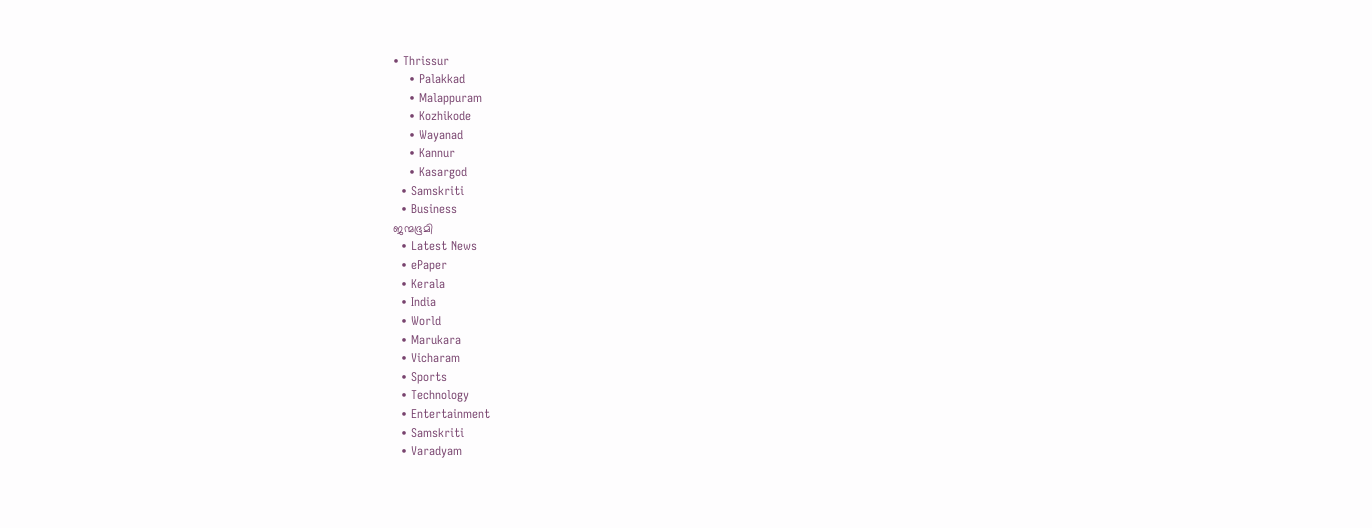• Thrissur
    • Palakkad
    • Malappuram
    • Kozhikode
    • Wayanad
    • Kannur
    • Kasargod
  • Samskriti
  • Business
ജന്മഭൂമി
  • Latest News
  • ePaper
  • Kerala
  • India
  • World
  • Marukara
  • Vicharam
  • Sports
  • Technology
  • Entertainment
  • Samskriti
  • Varadyam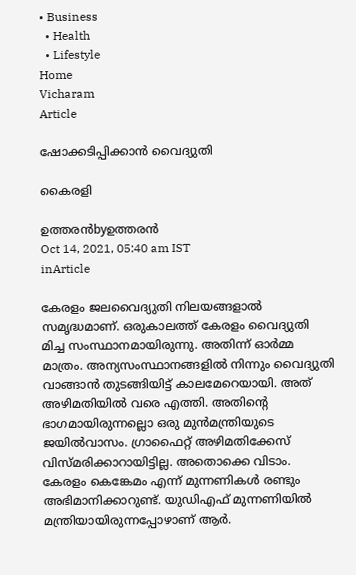• Business
  • Health
  • Lifestyle
Home
Vicharam
Article

ഷോക്കടിപ്പിക്കാന്‍ വൈദ്യുതി

കൈരളി

ഉത്തരന്‍byഉത്തരന്‍
Oct 14, 2021, 05:40 am IST
inArticle

കേരളം ജലവൈദ്യുതി നിലയങ്ങളാല്‍ സമൃദ്ധമാണ്. ഒരുകാലത്ത് കേരളം വൈദ്യുതി മിച്ച സംസ്ഥാനമായിരുന്നു. അതിന്ന് ഓര്‍മ്മ മാത്രം. അന്യസംസ്ഥാനങ്ങളില്‍ നിന്നും വൈദ്യുതി വാങ്ങാന്‍ തുടങ്ങിയിട്ട് കാലമേറെയായി. അത് അഴിമതിയില്‍ വരെ എത്തി. അതിന്റെ ഭാഗമായിരുന്നല്ലൊ ഒരു മുന്‍മന്ത്രിയുടെ ജയില്‍വാസം. ഗ്രാഫൈറ്റ് അഴിമതിക്കേസ് വിസ്മരിക്കാറായിട്ടില്ല. അതൊക്കെ വിടാം. കേരളം കെങ്കേമം എന്ന് മുന്നണികള്‍ രണ്ടും അഭിമാനിക്കാറുണ്ട്. യുഡിഎഫ് മുന്നണിയില്‍ മന്ത്രിയായിരുന്നപ്പോഴാണ് ആര്‍.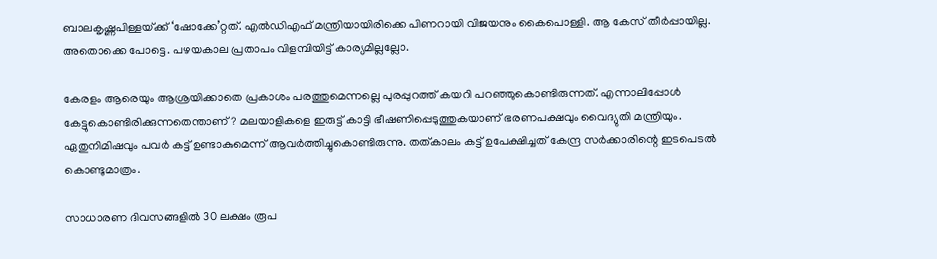ബാലകൃഷ്ണപിള്ളയ്‌ക്ക് ‘ഷോക്കേ’റ്റത്. എല്‍ഡിഎഫ് മന്ത്രിയായിരിക്കെ പിണറായി വിജയനും കൈപൊള്ളി. ആ കേസ് തീര്‍പ്പായില്ല. അതൊക്കെ പോട്ടെ. പഴയകാല പ്രതാപം വിളമ്പിയിട്ട് കാര്യമില്ലല്ലോ.

കേരളം ആരെയും ആശ്രയിക്കാതെ പ്രകാശം പരത്തുമെന്നല്ലെ പുരപ്പുറത്ത് കയറി പറഞ്ഞുകൊണ്ടിരുന്നത്. എന്നാലിപ്പോള്‍ കേട്ടുകൊണ്ടിരിക്കുന്നതെന്താണ്? മലയാളികളെ ഇരുട്ട് കാട്ടി ഭീഷണിപ്പെടുത്തുകയാണ് ഭരണപക്ഷവും വൈദ്യുതി മന്ത്രിയും. ഏതുനിമിഷവും പവര്‍ കട്ട് ഉണ്ടാകുമെന്ന് ആവര്‍ത്തിച്ചുകൊണ്ടിരുന്നു. തത്കാലം കട്ട് ഉപേക്ഷിച്ചത് കേന്ദ്ര സര്‍ക്കാരിന്റെ ഇടപെടല്‍ കൊണ്ടുമാത്രം.

സാധാരണ ദിവസങ്ങളില്‍ 30 ലക്ഷം രൂപ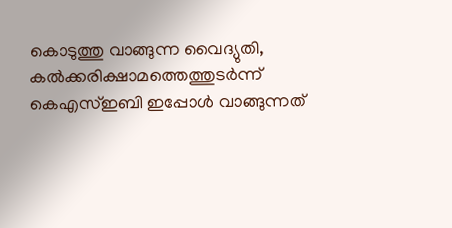കൊടുത്തു വാങ്ങുന്ന വൈദ്യുതി, കല്‍ക്കരിക്ഷാമത്തെത്തുടര്‍ന്ന് കെഎസ്ഇബി ഇപ്പോള്‍ വാങ്ങുന്നത്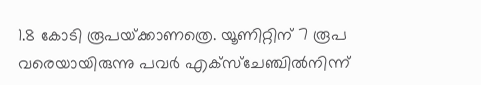1.8 കോടി രൂപയ്‌ക്കാണത്രെ. യൂണിറ്റിന് 7 രൂപ വരെയായിരുന്നു പവര്‍ എക്‌സ്‌ചേഞ്ചില്‍നിന്ന്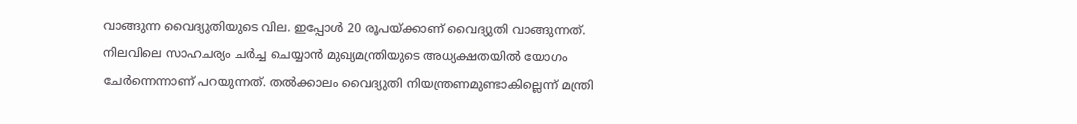വാങ്ങുന്ന വൈദ്യുതിയുടെ വില. ഇപ്പോള്‍ 20 രൂപയ്‌ക്കാണ് വൈദ്യുതി വാങ്ങുന്നത്. നിലവിലെ സാഹചര്യം ചര്‍ച്ച ചെയ്യാന്‍ മുഖ്യമന്ത്രിയുടെ അധ്യക്ഷതയില്‍ യോഗം ചേര്‍ന്നെന്നാണ് പറയുന്നത്. തല്‍ക്കാലം വൈദ്യുതി നിയന്ത്രണമുണ്ടാകില്ലെന്ന് മന്ത്രി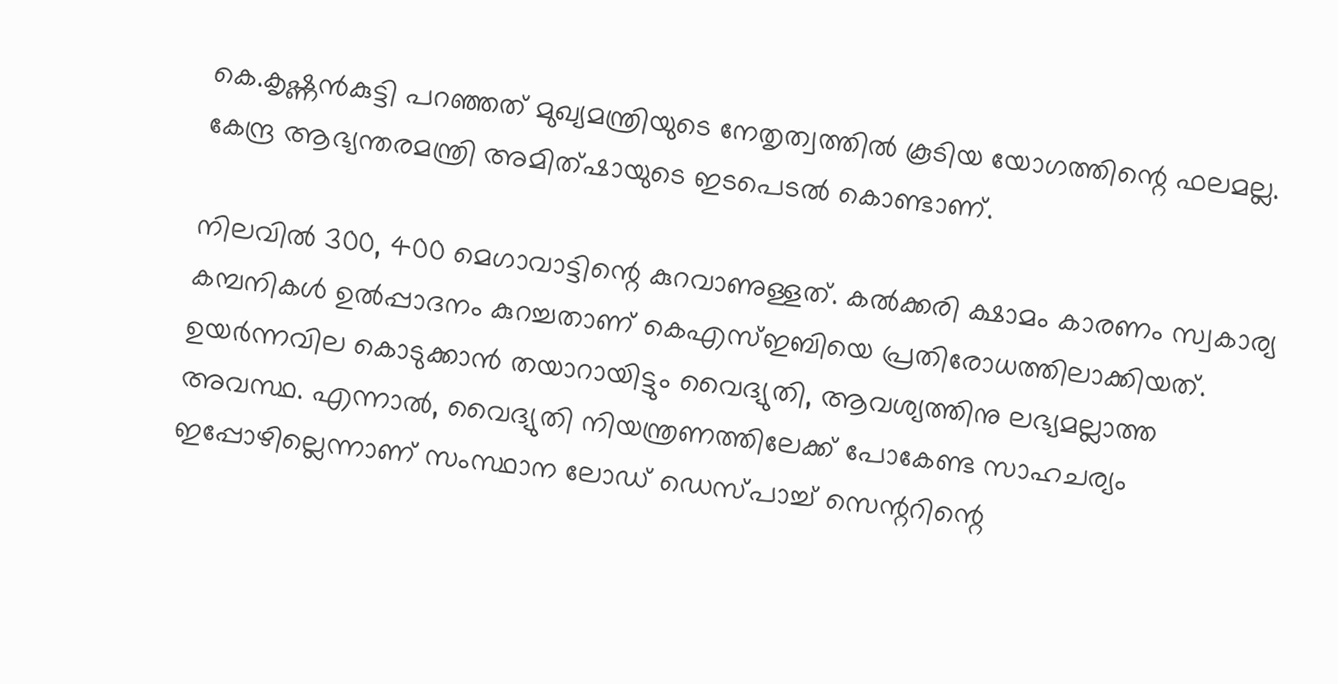കെ.കൃഷ്ണന്‍കുട്ടി പറഞ്ഞത് മുഖ്യമന്ത്രിയുടെ നേതൃത്വത്തില്‍ കൂടിയ യോഗത്തിന്റെ ഫലമല്ല. കേന്ദ്ര ആഭ്യന്തരമന്ത്രി അമിത്ഷായുടെ ഇടപെടല്‍ കൊണ്ടാണ്.

നിലവില്‍ 300, 400 മെഗാവാട്ടിന്റെ കുറവാണുള്ളത്. കല്‍ക്കരി ക്ഷാമം കാരണം സ്വകാര്യ കമ്പനികള്‍ ഉല്‍പ്പാദനം കുറച്ചതാണ് കെഎസ്ഇബിയെ പ്രതിരോധത്തിലാക്കിയത്. ഉയര്‍ന്നവില കൊടുക്കാന്‍ തയാറായിട്ടും വൈദ്യുതി, ആവശ്യത്തിനു ലഭ്യമല്ലാത്ത അവസ്ഥ. എന്നാല്‍, വൈദ്യുതി നിയന്ത്രണത്തിലേക്ക് പോകേണ്ട സാഹചര്യം ഇപ്പോഴില്ലെന്നാണ് സംസ്ഥാന ലോഡ് ഡെസ്പാച്ച് സെന്ററിന്റെ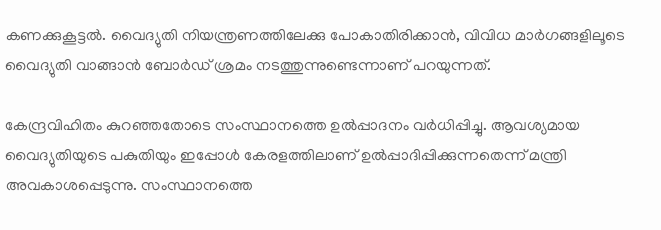കണക്കുകൂട്ടല്‍. വൈദ്യുതി നിയന്ത്രണത്തിലേക്കു പോകാതിരിക്കാന്‍, വിവിധ മാര്‍ഗങ്ങളിലൂടെ വൈദ്യുതി വാങ്ങാന്‍ ബോര്‍ഡ് ശ്രമം നടത്തുന്നുണ്ടെന്നാണ് പറയുന്നത്.

കേന്ദ്രവിഹിതം കുറഞ്ഞതോടെ സംസ്ഥാനത്തെ ഉല്‍പ്പാദനം വര്‍ധിപ്പിച്ചു. ആവശ്യമായ വൈദ്യുതിയുടെ പകുതിയും ഇപ്പോള്‍ കേരളത്തിലാണ് ഉല്‍പ്പാദിപ്പിക്കുന്നതെന്ന് മന്ത്രി അവകാശപ്പെടുന്നു. സംസ്ഥാനത്തെ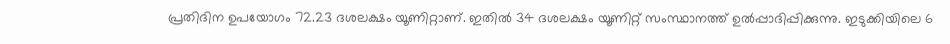പ്രതിദിന ഉപയോഗം 72.23 ദശലക്ഷം യൂണിറ്റാണ്. ഇതില്‍ 34 ദശലക്ഷം യൂണിറ്റ് സംസ്ഥാനത്ത് ഉല്‍പ്പാദിപ്പിക്കുന്നു. ഇടുക്കിയിലെ 6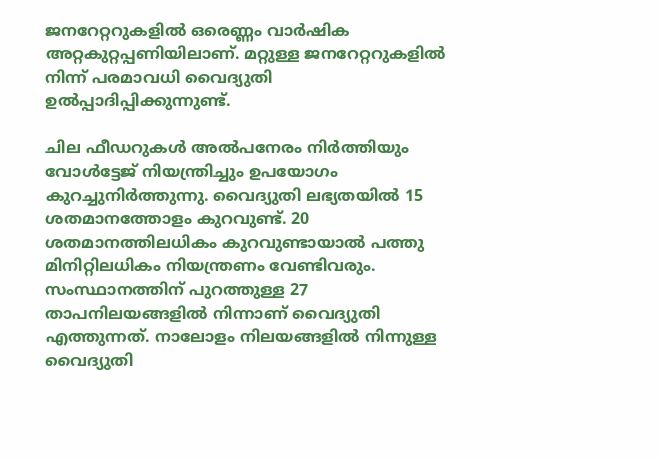ജനറേറ്ററുകളില്‍ ഒരെണ്ണം വാര്‍ഷിക അറ്റകുറ്റപ്പണിയിലാണ്. മറ്റുള്ള ജനറേറ്ററുകളില്‍ നിന്ന് പരമാവധി വൈദ്യുതി ഉല്‍പ്പാദിപ്പിക്കുന്നുണ്ട്.

ചില ഫീഡറുകള്‍ അല്‍പനേരം നിര്‍ത്തിയും വോള്‍ട്ടേജ് നിയന്ത്രിച്ചും ഉപയോഗം കുറച്ചുനിര്‍ത്തുന്നു. വൈദ്യുതി ലഭ്യതയില്‍ 15 ശതമാനത്തോളം കുറവുണ്ട്. 20 ശതമാനത്തിലധികം കുറവുണ്ടായാല്‍ പത്തു മിനിറ്റിലധികം നിയന്ത്രണം വേണ്ടിവരും. സംസ്ഥാനത്തിന് പുറത്തുള്ള 27 താപനിലയങ്ങളില്‍ നിന്നാണ് വൈദ്യുതി എത്തുന്നത്. നാലോളം നിലയങ്ങളില്‍ നിന്നുള്ള വൈദ്യുതി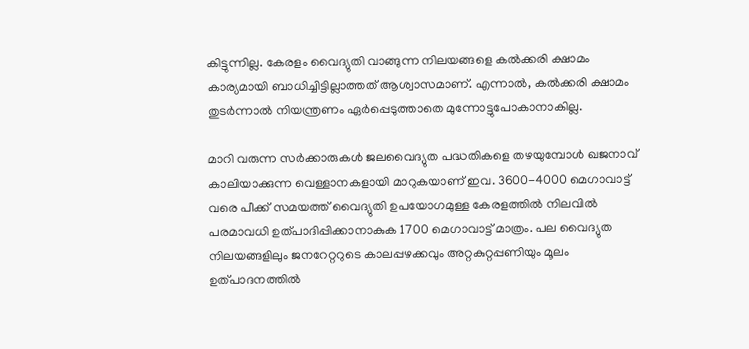കിട്ടുന്നില്ല. കേരളം വൈദ്യുതി വാങ്ങുന്ന നിലയങ്ങളെ കല്‍ക്കരി ക്ഷാമം കാര്യമായി ബാധിച്ചിട്ടില്ലാത്തത് ആശ്വാസമാണ്. എന്നാല്‍, കല്‍ക്കരി ക്ഷാമം തുടര്‍ന്നാല്‍ നിയന്ത്രണം ഏര്‍പ്പെടുത്താതെ മുന്നോട്ടുപോകാനാകില്ല.

മാറി വരുന്ന സര്‍ക്കാരുകള്‍ ജലവൈദ്യുത പദ്ധതികളെ തഴയുമ്പോള്‍ ഖജനാവ് കാലിയാക്കുന്ന വെള്ളാനകളായി മാറുകയാണ് ഇവ. 3600-4000 മെഗാവാട്ട് വരെ പീക്ക് സമയത്ത് വൈദ്യുതി ഉപയോഗമുള്ള കേരളത്തില്‍ നിലവില്‍ പരമാവധി ഉത്പാദിപ്പിക്കാനാകുക 1700 മെഗാവാട്ട് മാത്രം. പല വൈദ്യുത നിലയങ്ങളിലും ജനറേറ്ററുടെ കാലപ്പഴക്കവും അറ്റകുറ്റപ്പണിയും മൂലം ഉത്പാദനത്തില്‍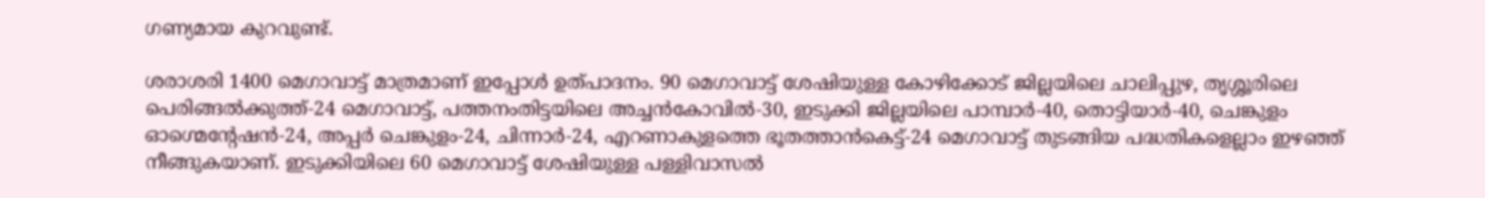ഗണ്യമായ കുറവുണ്ട്.

ശരാശരി 1400 മെഗാവാട്ട് മാത്രമാണ് ഇപ്പോള്‍ ഉത്പാദനം. 90 മെഗാവാട്ട് ശേഷിയുള്ള കോഴിക്കോട് ജില്ലയിലെ ചാലിപ്പുഴ, തൃശ്ശൂരിലെ പെരിങ്ങല്‍ക്കുത്ത്-24 മെഗാവാട്ട്, പത്തനംതിട്ടയിലെ അച്ചന്‍കോവില്‍-30, ഇടുക്കി ജില്ലയിലെ പാമ്പാര്‍-40, തൊട്ടിയാര്‍-40, ചെങ്കുളം ഓഗ്മെന്റേഷന്‍-24, അപ്പര്‍ ചെങ്കുളം-24, ചിന്നാര്‍-24, എറണാകുളത്തെ ഭൂതത്താന്‍കെട്ട്-24 മെഗാവാട്ട് തുടങ്ങിയ പദ്ധതികളെല്ലാം ഇഴഞ്ഞ് നീങ്ങുകയാണ്. ഇടുക്കിയിലെ 60 മെഗാവാട്ട് ശേഷിയുള്ള പള്ളിവാസല്‍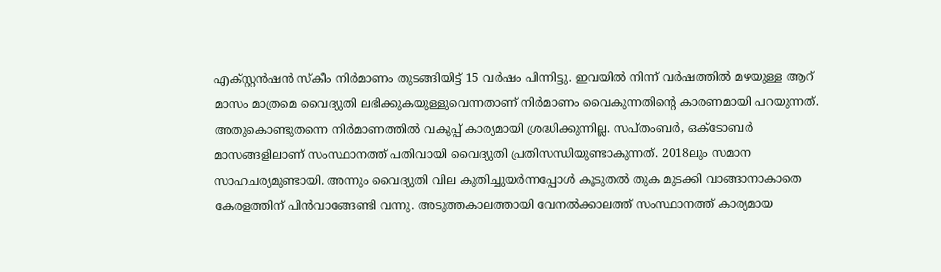എക്സ്റ്റന്‍ഷന്‍ സ്‌കീം നിര്‍മാണം തുടങ്ങിയിട്ട് 15 വര്‍ഷം പിന്നിട്ടു. ഇവയില്‍ നിന്ന് വര്‍ഷത്തില്‍ മഴയുള്ള ആറ് മാസം മാത്രമെ വൈദ്യുതി ലഭിക്കുകയുള്ളുവെന്നതാണ് നിര്‍മാണം വൈകുന്നതിന്റെ കാരണമായി പറയുന്നത്. അതുകൊണ്ടുതന്നെ നിര്‍മാണത്തില്‍ വകുപ്പ് കാര്യമായി ശ്രദ്ധിക്കുന്നില്ല. സപ്തംബര്‍, ഒക്ടോബര്‍ മാസങ്ങളിലാണ് സംസ്ഥാനത്ത് പതിവായി വൈദ്യുതി പ്രതിസന്ധിയുണ്ടാകുന്നത്. 2018ലും സമാന സാഹചര്യമുണ്ടായി. അന്നും വൈദ്യുതി വില കുതിച്ചുയര്‍ന്നപ്പോള്‍ കൂടുതല്‍ തുക മുടക്കി വാങ്ങാനാകാതെ കേരളത്തിന് പിന്‍വാങ്ങേണ്ടി വന്നു. അടുത്തകാലത്തായി വേനല്‍ക്കാലത്ത് സംസ്ഥാനത്ത് കാര്യമായ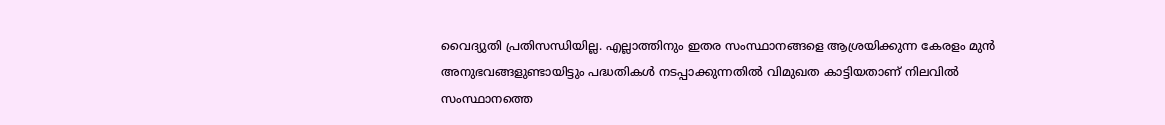വൈദ്യുതി പ്രതിസന്ധിയില്ല. എല്ലാത്തിനും ഇതര സംസ്ഥാനങ്ങളെ ആശ്രയിക്കുന്ന കേരളം മുന്‍ അനുഭവങ്ങളുണ്ടായിട്ടും പദ്ധതികള്‍ നടപ്പാക്കുന്നതില്‍ വിമുഖത കാട്ടിയതാണ് നിലവില്‍ സംസ്ഥാനത്തെ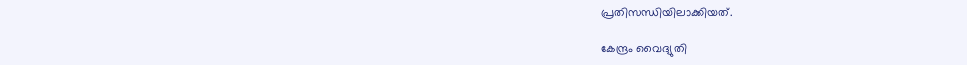പ്രതിസന്ധിയിലാക്കിയത്.

കേന്ദ്രം വൈദ്യുതി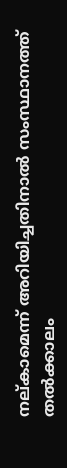നല്കാമെന്ന് അറിയിച്ചതിനാല്‍ സംസ്ഥാനത്ത് തല്‍ക്കാലം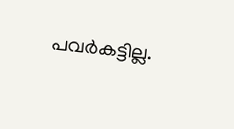പവര്‍കട്ടില്ല.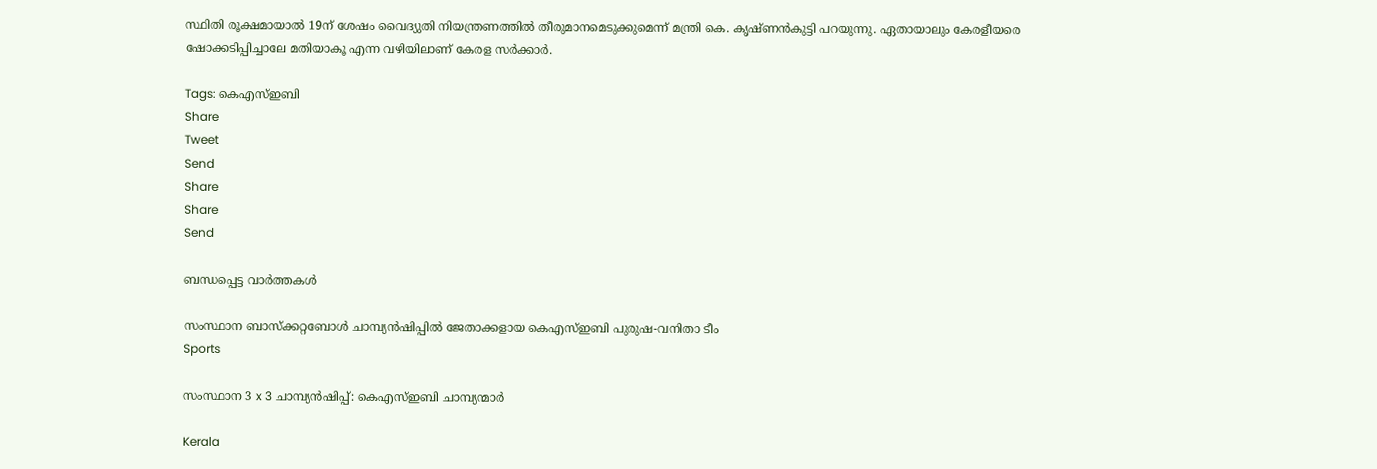സ്ഥിതി രൂക്ഷമായാല്‍ 19ന് ശേഷം വൈദ്യുതി നിയന്ത്രണത്തില്‍ തീരുമാനമെടുക്കുമെന്ന് മന്ത്രി കെ. കൃഷ്ണന്‍കുട്ടി പറയുന്നു. ഏതായാലും കേരളീയരെ ഷോക്കടിപ്പിച്ചാലേ മതിയാകൂ എന്ന വഴിയിലാണ് കേരള സര്‍ക്കാര്‍.

Tags: കെഎസ്ഇബി
Share
Tweet
Send
Share
Share
Send

ബന്ധപ്പെട്ട വാര്‍ത്തകള്‍

സംസ്ഥാന ബാസ്‌ക്കറ്റബോള്‍ ചാമ്പ്യന്‍ഷിപ്പില്‍ ജേതാക്കളായ കെഎസ്ഇബി പുരുഷ-വനിതാ ടീം
Sports

സംസ്ഥാന 3 x 3 ചാമ്പ്യന്‍ഷിപ്പ്: കെഎസ്ഇബി ചാമ്പ്യന്മാര്‍

Kerala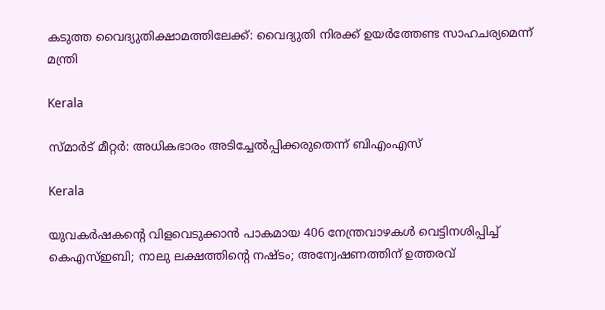കടുത്ത വൈദ്യുതിക്ഷാമത്തിലേക്ക്: വൈദ്യുതി നിരക്ക് ഉയര്‍ത്തേണ്ട സാഹചര്യമെന്ന് മന്ത്രി

Kerala

സ്മാര്‍ട് മീറ്റര്‍: അധികഭാരം അടിച്ചേല്‍പ്പിക്കരുതെന്ന് ബിഎംഎസ്

Kerala

യുവകര്‍ഷകന്റെ വിളവെടുക്കാന്‍ പാകമായ 406 നേന്ത്രവാഴകള്‍ വെട്ടിനശിപ്പിച്ച് കെഎസ്ഇബി; നാലു ലക്ഷത്തിന്റെ നഷ്ടം; അന്വേഷണത്തിന് ഉത്തരവ്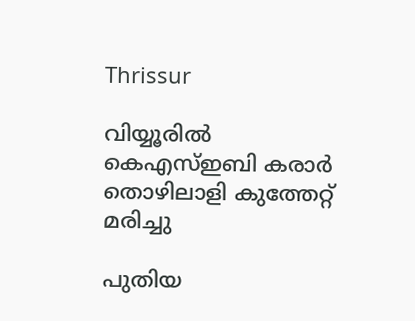Thrissur

വിയ്യൂരില്‍ കെഎസ്ഇബി കരാര്‍ തൊഴിലാളി കുത്തേറ്റ് മരിച്ചു

പുതിയ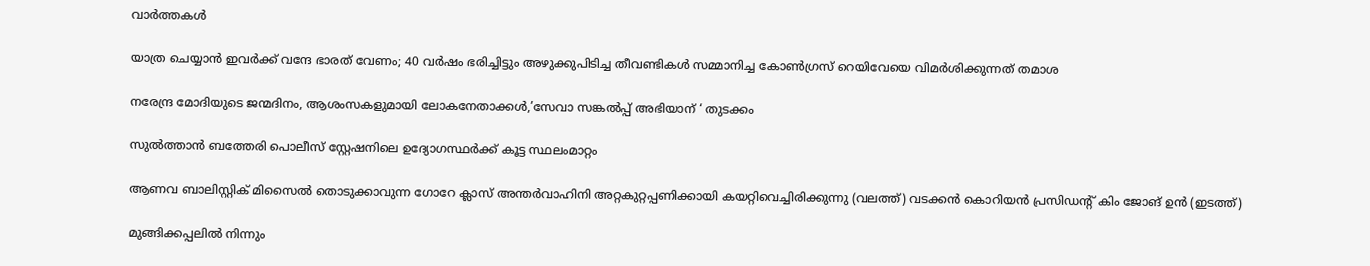വാര്‍ത്തകള്‍

യാത്ര ചെയ്യാന്‍ ഇവര്‍ക്ക് വന്ദേ ഭാരത് വേണം; 40 വര്‍ഷം ഭരിച്ചിട്ടും അഴുക്കുപിടിച്ച തീവണ്ടികള്‍ സമ്മാനിച്ച കോണ്‍ഗ്രസ് റെയിവേയെ വിമര്‍ശിക്കുന്നത് തമാശ

നരേന്ദ്ര മോദിയുടെ ജന്മദിനം, ആശംസകളുമായി ലോകനേതാക്കള്‍,’സേവാ സങ്കല്‍പ്പ് അഭിയാന് ‘ തുടക്കം

സുല്‍ത്താന്‍ ബത്തേരി പൊലീസ് സ്റ്റേഷനിലെ ഉദ്യോഗസ്ഥര്‍ക്ക് കൂട്ട സ്ഥലംമാറ്റം

ആണവ ബാലിസ്റ്റിക് മിസൈല്‍ തൊടുക്കാവുന്ന ഗോറേ ക്ലാസ് അന്തര്‍വാഹിനി അറ്റകുറ്റപ്പണിക്കായി കയറ്റിവെച്ചിരിക്കുന്നു (വലത്ത്) വടക്കന്‍ കൊറിയന്‍ പ്രസിഡന്‍റ് കിം ജോങ് ഉന്‍ (ഇടത്ത്)

മുങ്ങിക്കപ്പലില്‍ നിന്നും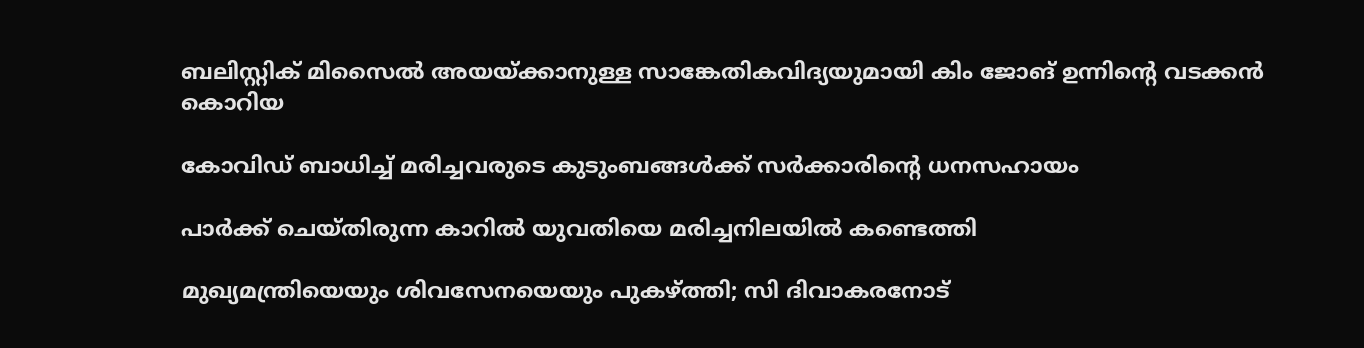ബലിസ്റ്റിക് മിസൈല്‍ അയയ്‌ക്കാനുള്ള സാങ്കേതികവിദ്യയുമായി കിം ജോങ് ഉന്നിന്റെ വടക്കന്‍ കൊറിയ

കോവിഡ് ബാധിച്ച് മരിച്ചവരുടെ കുടുംബങ്ങള്‍ക്ക് സര്‍ക്കാരിന്റെ ധനസഹായം

പാര്‍ക്ക് ചെയ്തിരുന്ന കാറില്‍ യുവതിയെ മരിച്ചനിലയില്‍ കണ്ടെത്തി

മുഖ്യമന്ത്രിയെയും ശിവസേനയെയും പുകഴ്‌ത്തി; സി ദിവാകരനോട്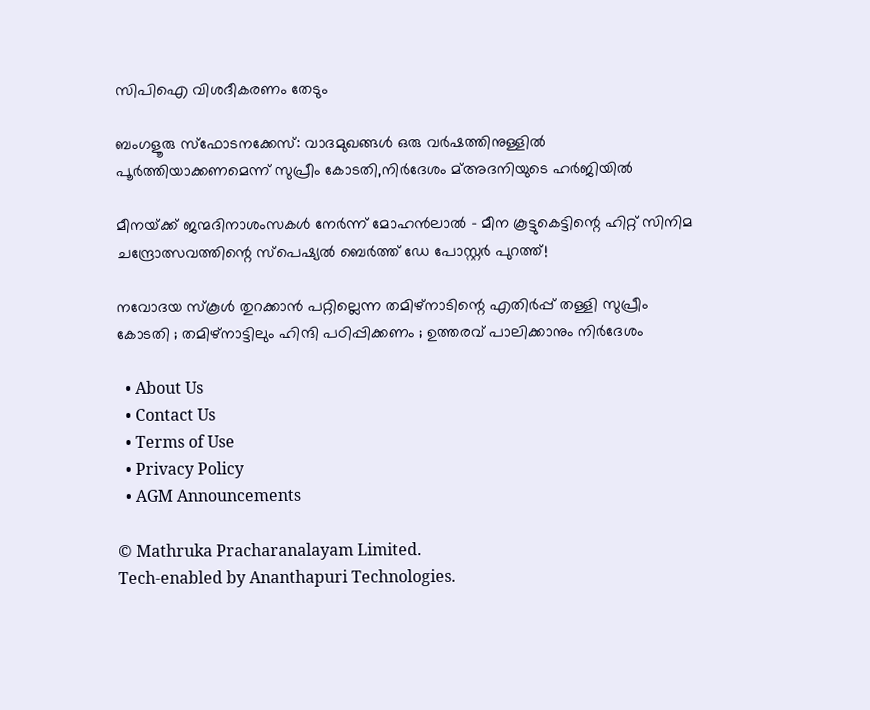സിപിഐ വിശദീകരണം തേടും

ബംഗളൂരു സ്‌ഫോടനക്കേസ്: വാദമുഖങ്ങള്‍ ഒരു വര്‍ഷത്തിനുള്ളില്‍ പൂര്‍ത്തിയാക്കണമെന്ന് സുപ്രീം കോടതി,നിര്‍ദേശം മ്അദനിയുടെ ഹര്‍ജിയില്‍

മീനയ്‌ക്ക് ജന്മദിനാശംസകള്‍ നേര്‍ന്ന് മോഹൻലാൽ – മീന കൂട്ടുകെട്ടിന്റെ ഹിറ്റ് സിനിമ ചന്ദ്രോത്സവത്തിന്റെ സ്പെഷ്യൽ ബെർത്ത് ഡേ പോസ്റ്റർ പുറത്ത്!

നവോദയ സ്കൂൾ തുറക്കാൻ പറ്റില്ലെന്ന തമിഴ്നാടിന്റെ എതിർപ്പ് തള്ളി സുപ്രീം കോടതി ; തമിഴ്നാട്ടിലും ഹിന്ദി പഠിപ്പിക്കണം ; ഉത്തരവ് പാലിക്കാനും നിർദേശം

  • About Us
  • Contact Us
  • Terms of Use
  • Privacy Policy
  • AGM Announcements

© Mathruka Pracharanalayam Limited.
Tech-enabled by Ananthapuri Technologies.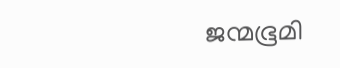ജന്മഭൂമി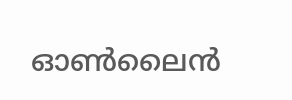ഓണ്‍ലൈന്‍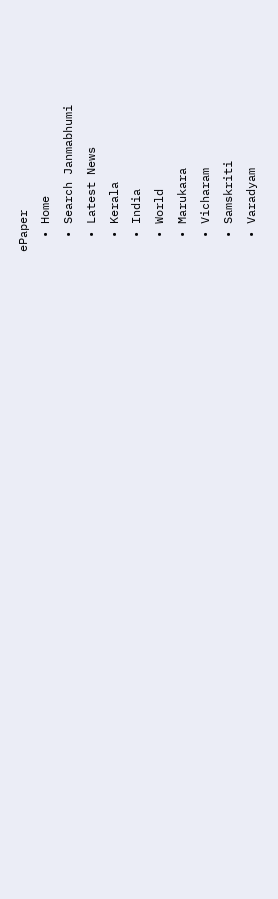ePaper
  • Home
  • Search Janmabhumi
  • Latest News
  • Kerala
  • India
  • World
  • Marukara
  • Vicharam
  • Samskriti
  • Varadyam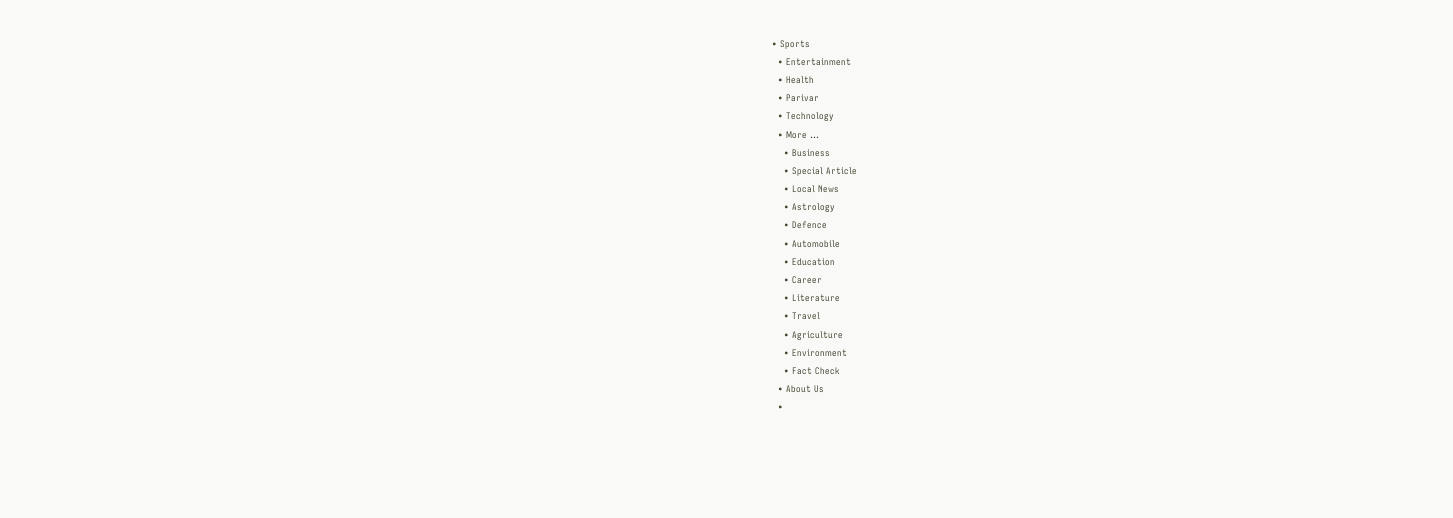• Sports
  • Entertainment
  • Health
  • Parivar
  • Technology
  • More …
    • Business
    • Special Article
    • Local News
    • Astrology
    • Defence
    • Automobile
    • Education
    • Career
    • Literature
    • Travel
    • Agriculture
    • Environment
    • Fact Check
  • About Us
  •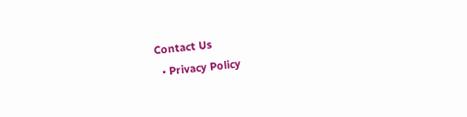Contact Us
  • Privacy Policy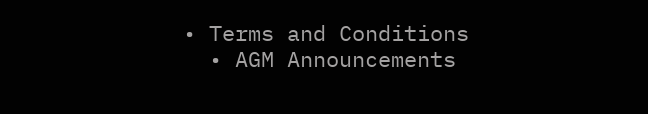• Terms and Conditions
  • AGM Announcements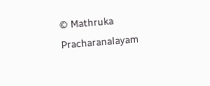© Mathruka Pracharanalayam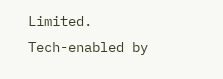Limited.
Tech-enabled by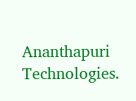Ananthapuri Technologies.